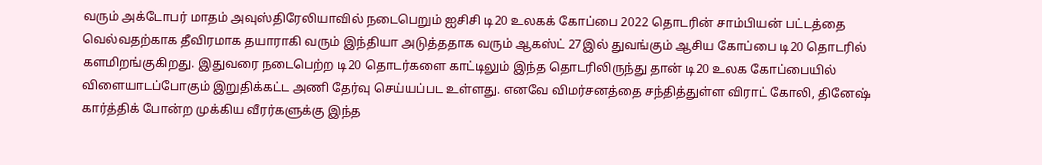வரும் அக்டோபர் மாதம் அவுஸ்திரேலியாவில் நடைபெறும் ஐசிசி டி20 உலகக் கோப்பை 2022 தொடரின் சாம்பியன் பட்டத்தை வெல்வதற்காக தீவிரமாக தயாராகி வரும் இந்தியா அடுத்ததாக வரும் ஆகஸ்ட் 27இல் துவங்கும் ஆசிய கோப்பை டி20 தொடரில் களமிறங்குகிறது. இதுவரை நடைபெற்ற டி20 தொடர்களை காட்டிலும் இந்த தொடரிலிருந்து தான் டி20 உலக கோப்பையில் விளையாடப்போகும் இறுதிக்கட்ட அணி தேர்வு செய்யப்பட உள்ளது. எனவே விமர்சனத்தை சந்தித்துள்ள விராட் கோலி, தினேஷ் கார்த்திக் போன்ற முக்கிய வீரர்களுக்கு இந்த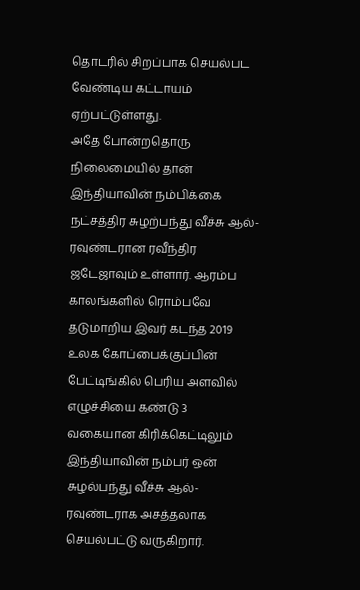தொடரில் சிறப்பாக செயல்பட வேண்டிய கட்டாயம் ஏற்பட்டுள்ளது.
அதே போன்றதொரு நிலைமையில் தான் இந்தியாவின் நம்பிக்கை நட்சத்திர சுழற்பந்து வீச்சு ஆல்-ரவுண்டரான ரவீந்திர ஜடேஜாவும் உள்ளார். ஆரம்ப காலங்களில் ரொம்பவே தடுமாறிய இவர் கடந்த 2019 உலக கோப்பைக்குப்பின் பேட்டிங்கில் பெரிய அளவில் எழுச்சியை கண்டு 3 வகையான கிரிக்கெட்டிலும் இந்தியாவின் நம்பர் ஒன் சுழல்பந்து வீச்சு ஆல்-ரவுண்டராக அசத்தலாக செயல்பட்டு வருகிறார்.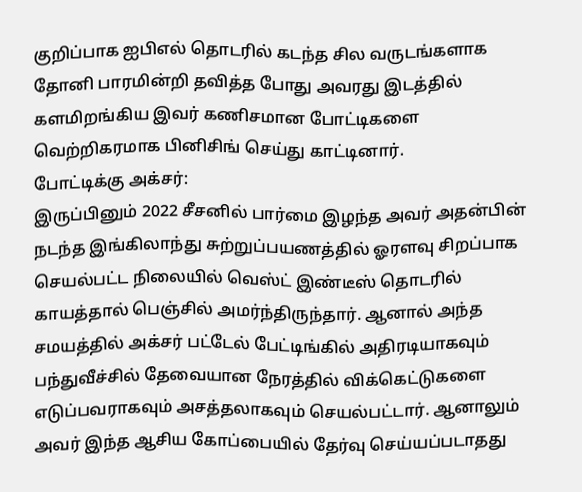குறிப்பாக ஐபிஎல் தொடரில் கடந்த சில வருடங்களாக தோனி பாரமின்றி தவித்த போது அவரது இடத்தில் களமிறங்கிய இவர் கணிசமான போட்டிகளை வெற்றிகரமாக பினிசிங் செய்து காட்டினார்.
போட்டிக்கு அக்சர்:
இருப்பினும் 2022 சீசனில் பார்மை இழந்த அவர் அதன்பின் நடந்த இங்கிலாந்து சுற்றுப்பயணத்தில் ஓரளவு சிறப்பாக செயல்பட்ட நிலையில் வெஸ்ட் இண்டீஸ் தொடரில் காயத்தால் பெஞ்சில் அமர்ந்திருந்தார். ஆனால் அந்த சமயத்தில் அக்சர் பட்டேல் பேட்டிங்கில் அதிரடியாகவும் பந்துவீச்சில் தேவையான நேரத்தில் விக்கெட்டுகளை எடுப்பவராகவும் அசத்தலாகவும் செயல்பட்டார். ஆனாலும் அவர் இந்த ஆசிய கோப்பையில் தேர்வு செய்யப்படாதது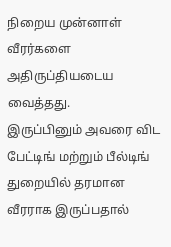நிறைய முன்னாள் வீரர்களை அதிருப்தியடைய வைத்தது.
இருப்பினும் அவரை விட பேட்டிங் மற்றும் பீல்டிங் துறையில் தரமான வீரராக இருப்பதால்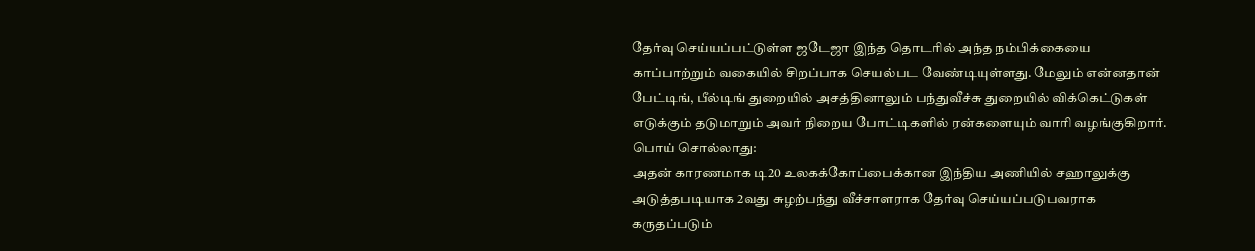தேர்வு செய்யப்பட்டுள்ள ஜடேஜா இந்த தொடரில் அந்த நம்பிக்கையை காப்பாற்றும் வகையில் சிறப்பாக செயல்பட வேண்டியுள்ளது. மேலும் என்னதான் பேட்டிங், பீல்டிங் துறையில் அசத்தினாலும் பந்துவீச்சு துறையில் விக்கெட்டுகள் எடுக்கும் தடுமாறும் அவர் நிறைய போட்டிகளில் ரன்களையும் வாரி வழங்குகிறார்.
பொய் சொல்லாது:
அதன் காரணமாக டி20 உலகக்கோப்பைக்கான இந்திய அணியில் சஹாலுக்கு அடுத்தபடியாக 2வது சுழற்பந்து வீச்சாளராக தேர்வு செய்யப்படுபவராக கருதப்படும்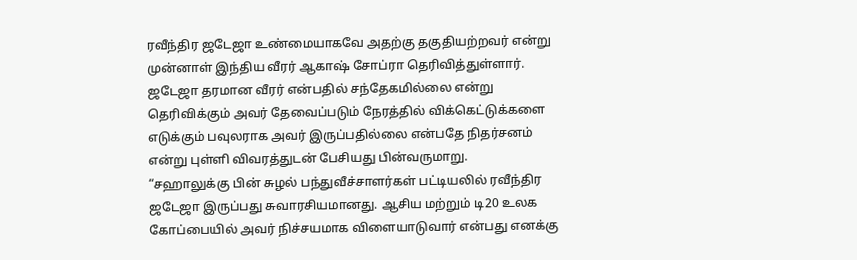ரவீந்திர ஜடேஜா உண்மையாகவே அதற்கு தகுதியற்றவர் என்று முன்னாள் இந்திய வீரர் ஆகாஷ் சோப்ரா தெரிவித்துள்ளார். ஜடேஜா தரமான வீரர் என்பதில் சந்தேகமில்லை என்று தெரிவிக்கும் அவர் தேவைப்படும் நேரத்தில் விக்கெட்டுக்களை எடுக்கும் பவுலராக அவர் இருப்பதில்லை என்பதே நிதர்சனம் என்று புள்ளி விவரத்துடன் பேசியது பின்வருமாறு.
“சஹாலுக்கு பின் சுழல் பந்துவீச்சாளர்கள் பட்டியலில் ரவீந்திர ஜடேஜா இருப்பது சுவாரசியமானது. ஆசிய மற்றும் டி20 உலக கோப்பையில் அவர் நிச்சயமாக விளையாடுவார் என்பது எனக்கு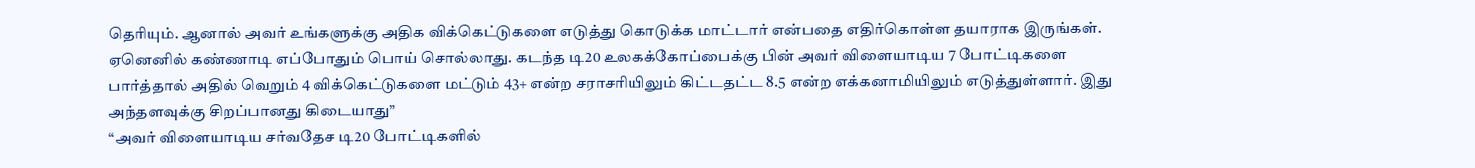தெரியும். ஆனால் அவர் உங்களுக்கு அதிக விக்கெட்டுகளை எடுத்து கொடுக்க மாட்டார் என்பதை எதிர்கொள்ள தயாராக இருங்கள். ஏனெனில் கண்ணாடி எப்போதும் பொய் சொல்லாது. கடந்த டி20 உலகக்கோப்பைக்கு பின் அவர் விளையாடிய 7 போட்டிகளை பார்த்தால் அதில் வெறும் 4 விக்கெட்டுகளை மட்டும் 43+ என்ற சராசரியிலும் கிட்டதட்ட 8.5 என்ற எக்கனாமியிலும் எடுத்துள்ளார். இது அந்தளவுக்கு சிறப்பானது கிடையாது”
“அவர் விளையாடிய சர்வதேச டி20 போட்டிகளில்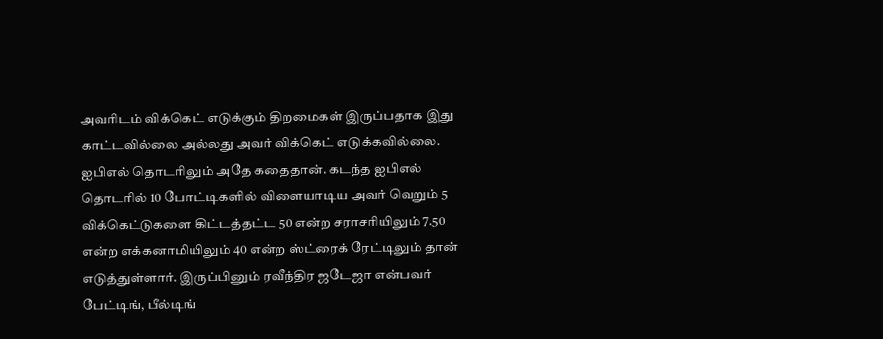அவரிடம் விக்கெட் எடுக்கும் திறமைகள் இருப்பதாக இது காட்டவில்லை அல்லது அவர் விக்கெட் எடுக்கவில்லை. ஐபிஎல் தொடரிலும் அதே கதைதான். கடந்த ஐபிஎல் தொடரில் 10 போட்டிகளில் விளையாடிய அவர் வெறும் 5 விக்கெட்டுகளை கிட்டத்தட்ட 50 என்ற சராசரியிலும் 7.50 என்ற எக்கனாமியிலும் 40 என்ற ஸ்ட்ரைக் ரேட்டிலும் தான் எடுத்துள்ளார். இருப்பினும் ரவீந்திர ஜடேஜா என்பவர் பேட்டிங், பீல்டிங்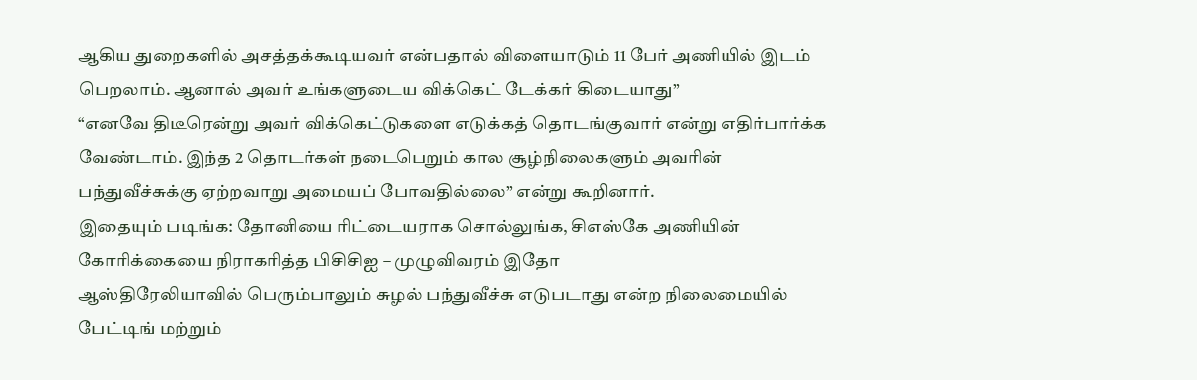ஆகிய துறைகளில் அசத்தக்கூடியவர் என்பதால் விளையாடும் 11 பேர் அணியில் இடம் பெறலாம். ஆனால் அவர் உங்களுடைய விக்கெட் டேக்கர் கிடையாது”
“எனவே திடீரென்று அவர் விக்கெட்டுகளை எடுக்கத் தொடங்குவார் என்று எதிர்பார்க்க வேண்டாம். இந்த 2 தொடர்கள் நடைபெறும் கால சூழ்நிலைகளும் அவரின் பந்துவீச்சுக்கு ஏற்றவாறு அமையப் போவதில்லை” என்று கூறினார்.
இதையும் படிங்க: தோனியை ரிட்டையராக சொல்லுங்க, சிஎஸ்கே அணியின் கோரிக்கையை நிராகரித்த பிசிசிஐ – முழுவிவரம் இதோ
ஆஸ்திரேலியாவில் பெரும்பாலும் சுழல் பந்துவீச்சு எடுபடாது என்ற நிலைமையில் பேட்டிங் மற்றும்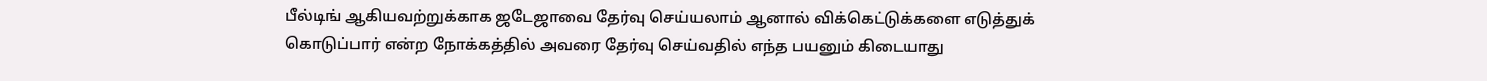பீல்டிங் ஆகியவற்றுக்காக ஜடேஜாவை தேர்வு செய்யலாம் ஆனால் விக்கெட்டுக்களை எடுத்துக் கொடுப்பார் என்ற நோக்கத்தில் அவரை தேர்வு செய்வதில் எந்த பயனும் கிடையாது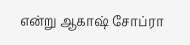என்று ஆகாஷ் சோப்ரா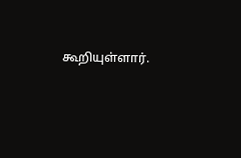கூறியுள்ளார்.